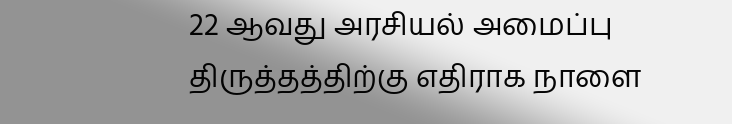22 ஆவது அரசியல் அமைப்பு திருத்தத்திற்கு எதிராக நாளை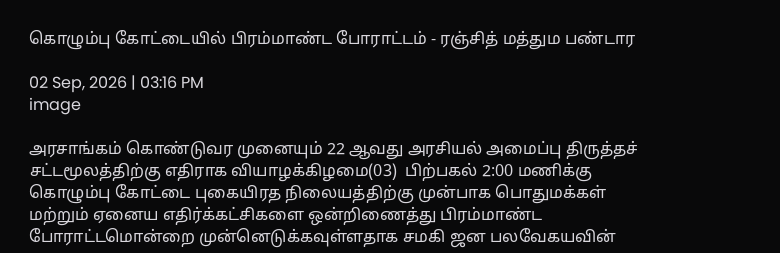கொழும்பு கோட்டையில் பிரம்மாண்ட போராட்டம் - ரஞ்சித் மத்தும பண்டார

02 Sep, 2026 | 03:16 PM
image

அரசாங்கம் கொண்டுவர முனையும் 22 ஆவது அரசியல் அமைப்பு திருத்தச் சட்டமூலத்திற்கு எதிராக வியாழக்கிழமை(03)  பிற்பகல் 2:00 மணிக்கு கொழும்பு கோட்டை புகையிரத நிலையத்திற்கு முன்பாக பொதுமக்கள் மற்றும் ஏனைய எதிர்க்கட்சிகளை ஒன்றிணைத்து பிரம்மாண்ட போராட்டமொன்றை முன்னெடுக்கவுள்ளதாக சமகி ஜன பலவேகயவின்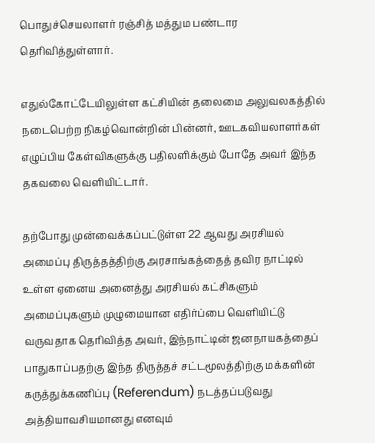பொதுச்செயலாளர் ரஞ்சித் மத்தும பண்டார தெரிவித்துள்ளார்.

எதுல்கோட்டேயிலுள்ள கட்சியின் தலைமை அலுவலகத்தில் நடைபெற்ற நிகழ்வொன்றின் பின்னர், ஊடகவியலாளர்கள் எழுப்பிய கேள்விகளுக்கு பதிலளிக்கும் போதே அவர் இந்த தகவலை வெளியிட்டார்.

தற்போது முன்வைக்கப்பட்டுள்ள 22 ஆவது அரசியல் அமைப்பு திருத்தத்திற்கு அரசாங்கத்தைத் தவிர நாட்டில் உள்ள ஏனைய அனைத்து அரசியல் கட்சிகளும் அமைப்புகளும் முழுமையான எதிர்ப்பை வெளியிட்டு வருவதாக தெரிவித்த அவர், இந்நாட்டின் ஜனநாயகத்தைப் பாதுகாப்பதற்கு இந்த திருத்தச் சட்டமூலத்திற்கு மக்களின் கருத்துக்கணிப்பு (Referendum) நடத்தப்படுவது அத்தியாவசியமானது எனவும்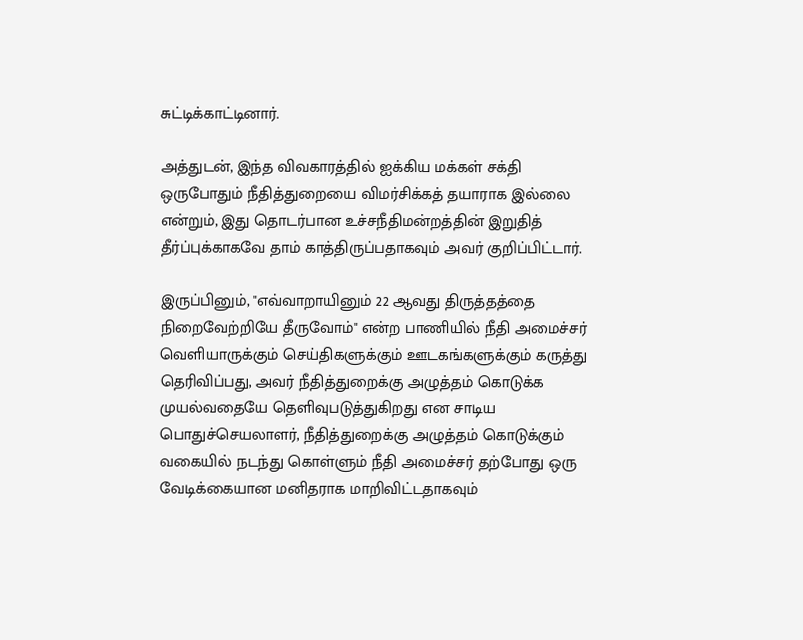சுட்டிக்காட்டினார்.

அத்துடன், இந்த விவகாரத்தில் ஐக்கிய மக்கள் சக்தி ஒருபோதும் நீதித்துறையை விமர்சிக்கத் தயாராக இல்லை என்றும், இது தொடர்பான உச்சநீதிமன்றத்தின் இறுதித் தீர்ப்புக்காகவே தாம் காத்திருப்பதாகவும் அவர் குறிப்பிட்டார்.

இருப்பினும், "எவ்வாறாயினும் 22 ஆவது திருத்தத்தை நிறைவேற்றியே தீருவோம்" என்ற பாணியில் நீதி அமைச்சர் வெளியாருக்கும் செய்திகளுக்கும் ஊடகங்களுக்கும் கருத்து தெரிவிப்பது, அவர் நீதித்துறைக்கு அழுத்தம் கொடுக்க முயல்வதையே தெளிவுபடுத்துகிறது என சாடிய பொதுச்செயலாளர், நீதித்துறைக்கு அழுத்தம் கொடுக்கும் வகையில் நடந்து கொள்ளும் நீதி அமைச்சர் தற்போது ஒரு வேடிக்கையான மனிதராக மாறிவிட்டதாகவும்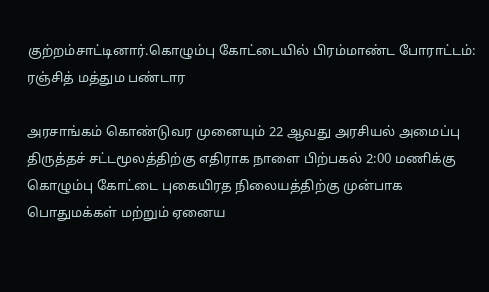குற்றம்சாட்டினார்.கொழும்பு கோட்டையில் பிரம்மாண்ட போராட்டம்: ரஞ்சித் மத்தும பண்டார

அரசாங்கம் கொண்டுவர முனையும் 22 ஆவது அரசியல் அமைப்பு திருத்தச் சட்டமூலத்திற்கு எதிராக நாளை பிற்பகல் 2:00 மணிக்கு கொழும்பு கோட்டை புகையிரத நிலையத்திற்கு முன்பாக பொதுமக்கள் மற்றும் ஏனைய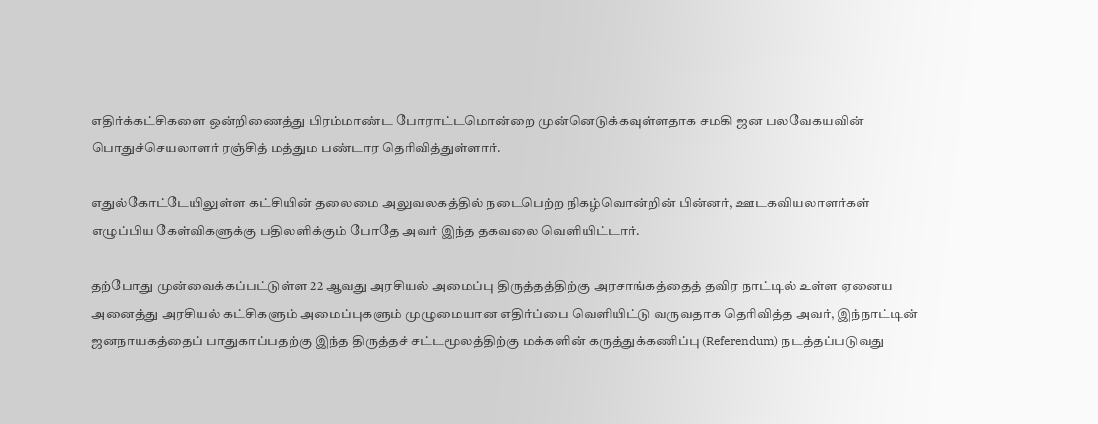எதிர்க்கட்சிகளை ஒன்றிணைத்து பிரம்மாண்ட போராட்டமொன்றை முன்னெடுக்கவுள்ளதாக சமகி ஜன பலவேகயவின் பொதுச்செயலாளர் ரஞ்சித் மத்தும பண்டார தெரிவித்துள்ளார்.

எதுல்கோட்டேயிலுள்ள கட்சியின் தலைமை அலுவலகத்தில் நடைபெற்ற நிகழ்வொன்றின் பின்னர், ஊடகவியலாளர்கள் எழுப்பிய கேள்விகளுக்கு பதிலளிக்கும் போதே அவர் இந்த தகவலை வெளியிட்டார்.

தற்போது முன்வைக்கப்பட்டுள்ள 22 ஆவது அரசியல் அமைப்பு திருத்தத்திற்கு அரசாங்கத்தைத் தவிர நாட்டில் உள்ள ஏனைய அனைத்து அரசியல் கட்சிகளும் அமைப்புகளும் முழுமையான எதிர்ப்பை வெளியிட்டு வருவதாக தெரிவித்த அவர், இந்நாட்டின் ஜனநாயகத்தைப் பாதுகாப்பதற்கு இந்த திருத்தச் சட்டமூலத்திற்கு மக்களின் கருத்துக்கணிப்பு (Referendum) நடத்தப்படுவது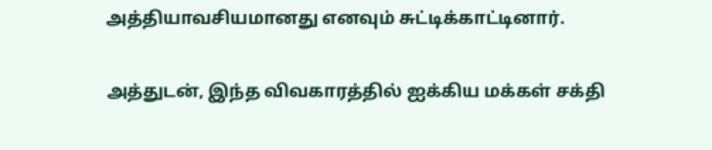அத்தியாவசியமானது எனவும் சுட்டிக்காட்டினார்.

அத்துடன், இந்த விவகாரத்தில் ஐக்கிய மக்கள் சக்தி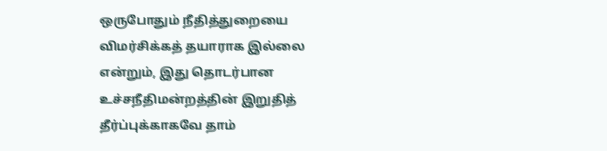ஒருபோதும் நீதித்துறையை விமர்சிக்கத் தயாராக இல்லை என்றும், இது தொடர்பான உச்சநீதிமன்றத்தின் இறுதித் தீர்ப்புக்காகவே தாம்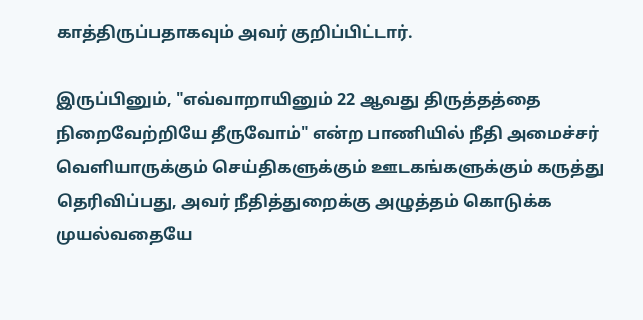காத்திருப்பதாகவும் அவர் குறிப்பிட்டார்.

இருப்பினும், "எவ்வாறாயினும் 22 ஆவது திருத்தத்தை நிறைவேற்றியே தீருவோம்" என்ற பாணியில் நீதி அமைச்சர் வெளியாருக்கும் செய்திகளுக்கும் ஊடகங்களுக்கும் கருத்து தெரிவிப்பது, அவர் நீதித்துறைக்கு அழுத்தம் கொடுக்க முயல்வதையே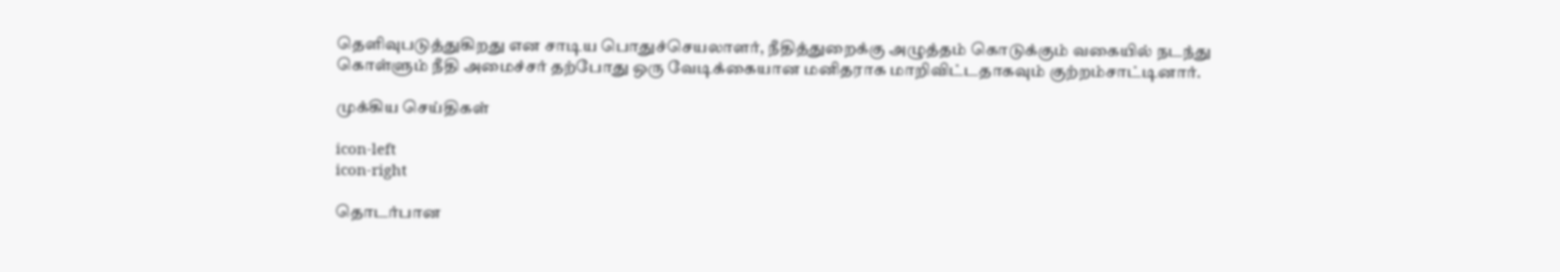தெளிவுபடுத்துகிறது என சாடிய பொதுச்செயலாளர், நீதித்துறைக்கு அழுத்தம் கொடுக்கும் வகையில் நடந்து கொள்ளும் நீதி அமைச்சர் தற்போது ஒரு வேடிக்கையான மனிதராக மாறிவிட்டதாகவும் குற்றம்சாட்டினார்.

முக்கிய செய்திகள்

icon-left
icon-right

தொடர்பான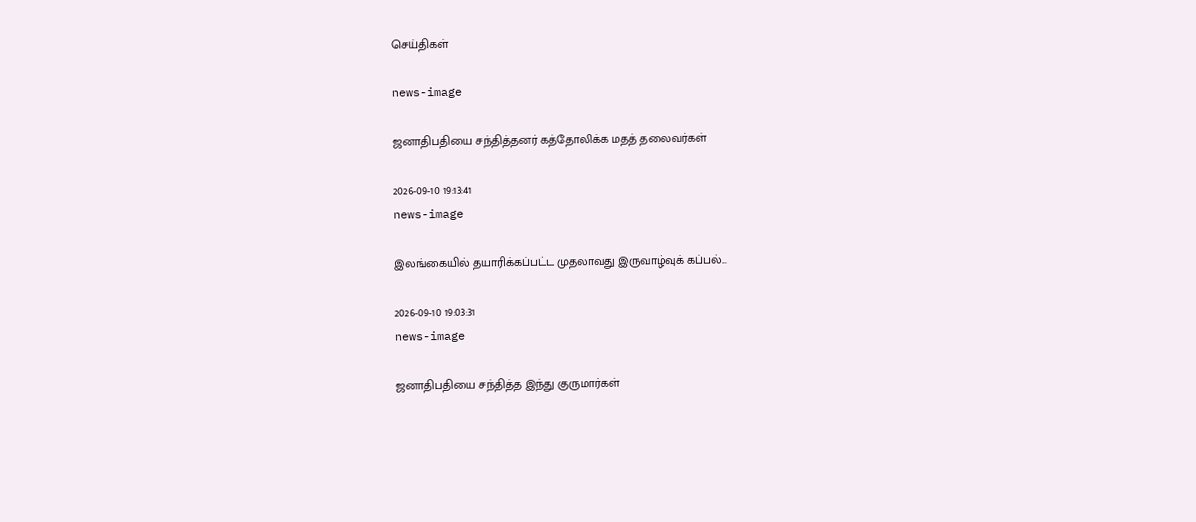செய்திகள்

news-image

ஜனாதிபதியை சந்தித்தனர் கத்தோலிக்க மதத் தலைவர்கள்

2026-09-10 19:13:41
news-image

இலங்கையில் தயாரிக்கப்பட்ட முதலாவது இருவாழ்வுக் கப்பல்...

2026-09-10 19:03:31
news-image

ஜனாதிபதியை சந்தித்த இந்து குருமார்கள்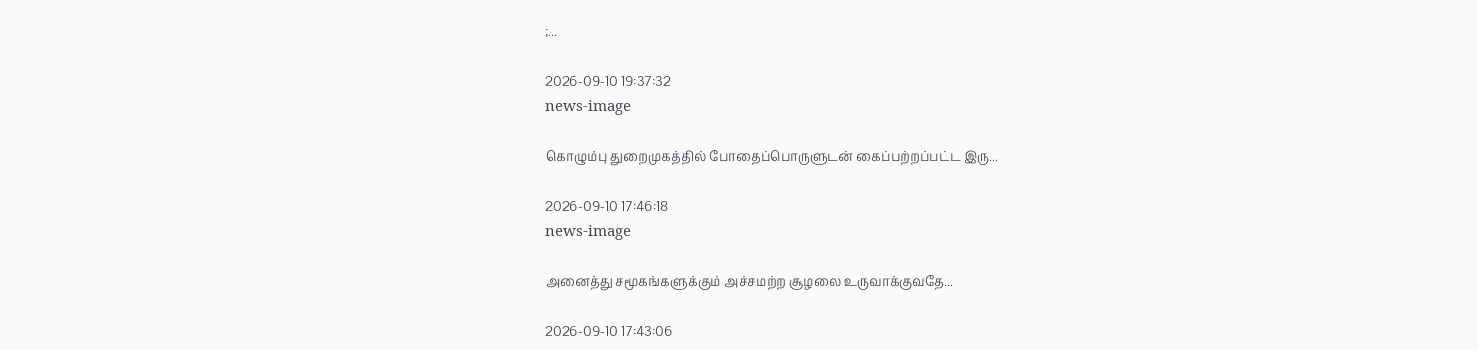;...

2026-09-10 19:37:32
news-image

கொழும்பு துறைமுகத்தில் போதைப்பொருளுடன் கைப்பற்றப்பட்ட இரு...

2026-09-10 17:46:18
news-image

அனைத்து சமூகங்களுக்கும் அச்சமற்ற சூழலை உருவாக்குவதே...

2026-09-10 17:43:06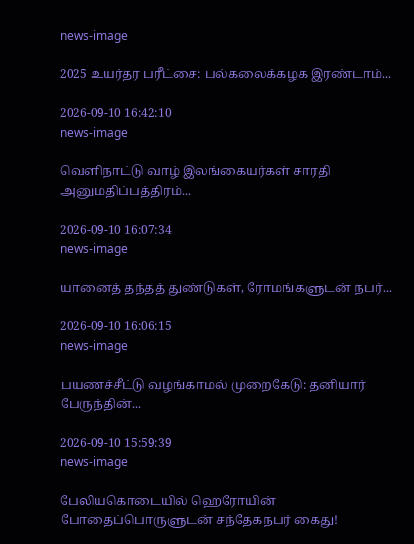news-image

2025 உயர்தர பரீட்சை: பல்கலைக்கழக இரண்டாம்...

2026-09-10 16:42:10
news-image

வெளிநாட்டு வாழ் இலங்கையர்கள் சாரதி அனுமதிப்பத்திரம்...

2026-09-10 16:07:34
news-image

யானைத் தந்தத் துண்டுகள், ரோமங்களுடன் நபர்...

2026-09-10 16:06:15
news-image

பயணச்சீட்டு வழங்காமல் முறைகேடு: தனியார் பேருந்தின்...

2026-09-10 15:59:39
news-image

பேலியகொடையில் ஹெரோயின் போதைப்பொருளுடன் சந்தேகநபர் கைது!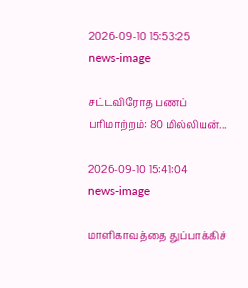2026-09-10 15:53:25
news-image

சட்டவிரோத பணப் பரிமாற்றம்: 80 மில்லியன்...

2026-09-10 15:41:04
news-image

மாளிகாவத்தை துப்பாக்கிச்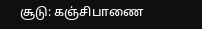சூடு: கஞ்சிபாணை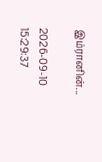இம்ரானின்...

2026-09-10 15:29:37